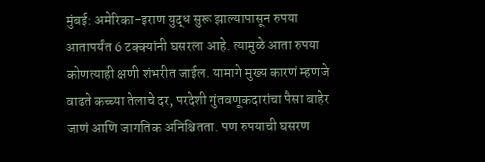मुंबई: अमेरिका-इराण युद्ध सुरू झाल्यापासून रुपया आतापर्यंत 6 टक्क्यांनी घसरला आहे. त्यामुळे आता रुपया कोणत्याही क्षणी शंभरीत जाईल. यामागे मुख्य कारणं म्हणजे वाढते कच्च्या तेलाचे दर, परदेशी गुंतवणूकदारांचा पैसा बाहेर जाणं आणि जागतिक अनिश्चितता. पण रुपयाची घसरण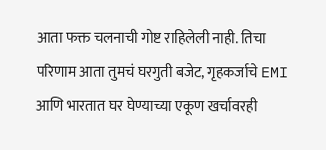आता फक्त चलनाची गोष्ट राहिलेली नाही. तिचा परिणाम आता तुमचं घरगुती बजेट, गृहकर्जाचे EMI आणि भारतात घर घेण्याच्या एकूण खर्चावरही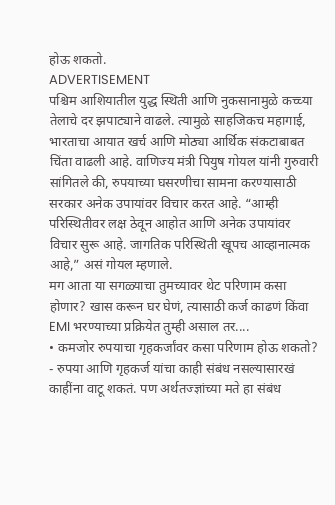होऊ शकतो.
ADVERTISEMENT
पश्चिम आशियातील युद्ध स्थिती आणि नुकसानामुळे कच्च्या तेलाचे दर झपाट्याने वाढले. त्यामुळे साहजिकच महागाई, भारताचा आयात खर्च आणि मोठ्या आर्थिक संकटाबाबत चिंता वाढली आहे. वाणिज्य मंत्री पियुष गोयल यांनी गुरुवारी सांगितले की, रुपयाच्या घसरणीचा सामना करण्यासाठी सरकार अनेक उपायांवर विचार करत आहे. “आम्ही परिस्थितीवर लक्ष ठेवून आहोत आणि अनेक उपायांवर विचार सुरू आहे. जागतिक परिस्थिती खूपच आव्हानात्मक आहे,” असं गोयल म्हणाले.
मग आता या सगळ्याचा तुमच्यावर थेट परिणाम कसा होणार? खास करून घर घेणं, त्यासाठी कर्ज काढणं किंवा EMI भरण्याच्या प्रक्रियेत तुम्ही असाल तर....
• कमजोर रुपयाचा गृहकर्जांवर कसा परिणाम होऊ शकतो?
- रुपया आणि गृहकर्ज यांचा काही संबंध नसल्यासारखं काहींना वाटू शकतं. पण अर्थतज्ज्ञांच्या मते हा संबंध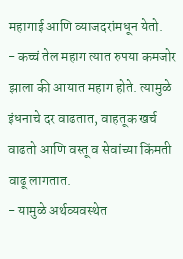महागाई आणि व्याजदरांमधून येतो.
- कच्चं तेल महाग त्यात रुपया कमजोर झाला की आयात महाग होते. त्यामुळे इंधनाचे दर वाढतात, वाहतूक खर्च वाढतो आणि वस्तू व सेवांच्या किंमती वाढू लागतात.
- यामुळे अर्थव्यवस्थेत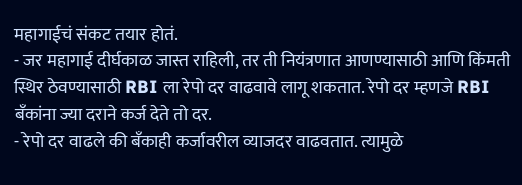महागाईचं संकट तयार होतं.
- जर महागाई दीर्घकाळ जास्त राहिली, तर ती नियंत्रणात आणण्यासाठी आणि किंमती स्थिर ठेवण्यासाठी RBI ला रेपो दर वाढवावे लागू शकतात. रेपो दर म्हणजे RBI बँकांना ज्या दराने कर्ज देते तो दर.
- रेपो दर वाढले की बँकाही कर्जावरील व्याजदर वाढवतात. त्यामुळे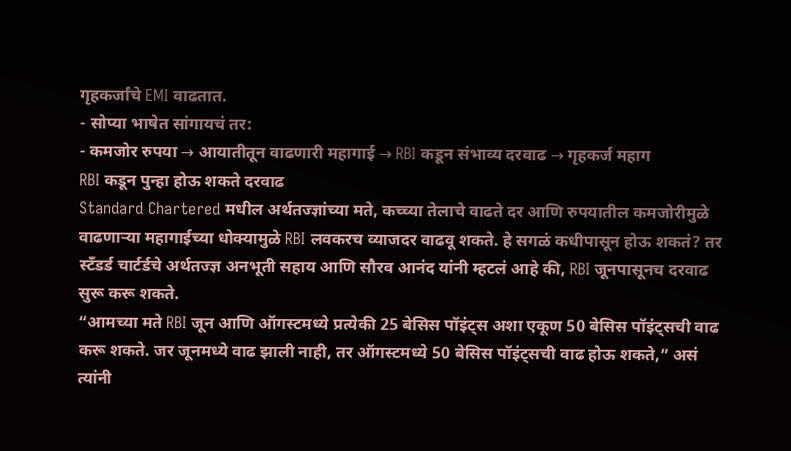गृहकर्जांचे EMI वाढतात.
- सोप्या भाषेत सांगायचं तर:
- कमजोर रुपया → आयातीतून वाढणारी महागाई → RBI कडून संभाव्य दरवाढ → गृहकर्ज महाग
RBI कडून पुन्हा होऊ शकते दरवाढ
Standard Chartered मधील अर्थतज्ज्ञांच्या मते, कच्च्या तेलाचे वाढते दर आणि रुपयातील कमजोरीमुळे वाढणाऱ्या महागाईच्या धोक्यामुळे RBI लवकरच व्याजदर वाढवू शकते. हे सगळं कधीपासून होऊ शकतं? तर स्टँडर्ड चार्टर्डचे अर्थतज्ज्ञ अनभूती सहाय आणि सौरव आनंद यांनी म्हटलं आहे की, RBI जूनपासूनच दरवाढ सुरू करू शकते.
“आमच्या मते RBI जून आणि ऑगस्टमध्ये प्रत्येकी 25 बेसिस पॉइंट्स अशा एकूण 50 बेसिस पॉइंट्सची वाढ करू शकते. जर जूनमध्ये वाढ झाली नाही, तर ऑगस्टमध्ये 50 बेसिस पॉइंट्सची वाढ होऊ शकते,” असं त्यांनी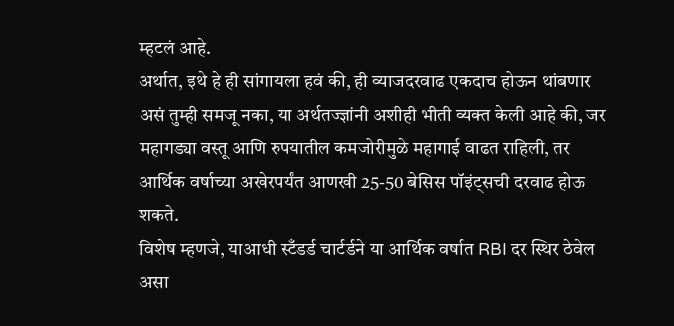म्हटलं आहे.
अर्थात, इथे हे ही सांगायला हवं की, ही व्याजदरवाढ एकदाच होऊन थांबणार असं तुम्ही समजू नका, या अर्थतज्ज्ञांनी अशीही भीती व्यक्त केली आहे की, जर महागड्या वस्तू आणि रुपयातील कमजोरीमुळे महागाई वाढत राहिली, तर आर्थिक वर्षाच्या अखेरपर्यंत आणखी 25-50 बेसिस पॉइंट्सची दरवाढ होऊ शकते.
विशेष म्हणजे, याआधी स्टँडर्ड चार्टर्डने या आर्थिक वर्षात RBI दर स्थिर ठेवेल असा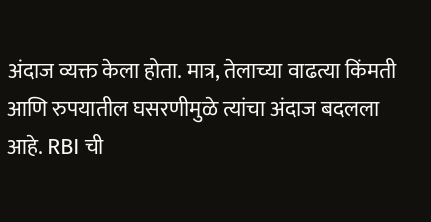अंदाज व्यक्त केला होता. मात्र, तेलाच्या वाढत्या किंमती आणि रुपयातील घसरणीमुळे त्यांचा अंदाज बदलला आहे. RBI ची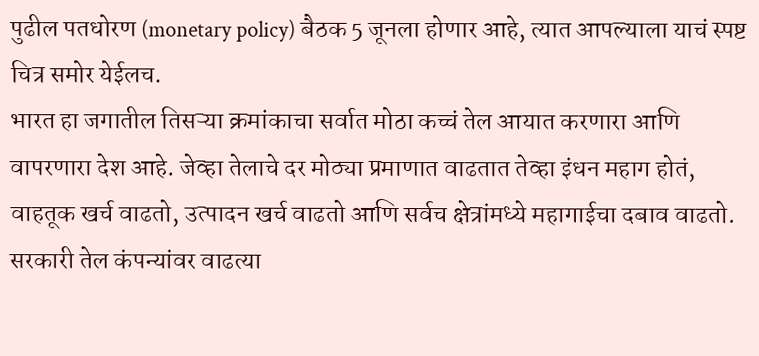पुढील पतधोरण (monetary policy) बैठक 5 जूनला होणार आहे, त्यात आपल्याला याचं स्पष्ट चित्र समोर येईलच.
भारत हा जगातील तिसऱ्या क्रमांकाचा सर्वात मोठा कच्चं तेल आयात करणारा आणि वापरणारा देश आहे. जेव्हा तेलाचे दर मोठ्या प्रमाणात वाढतात तेव्हा इंधन महाग होतं, वाहतूक खर्च वाढतो, उत्पादन खर्च वाढतो आणि सर्वच क्षेत्रांमध्ये महागाईचा दबाव वाढतो.
सरकारी तेल कंपन्यांवर वाढत्या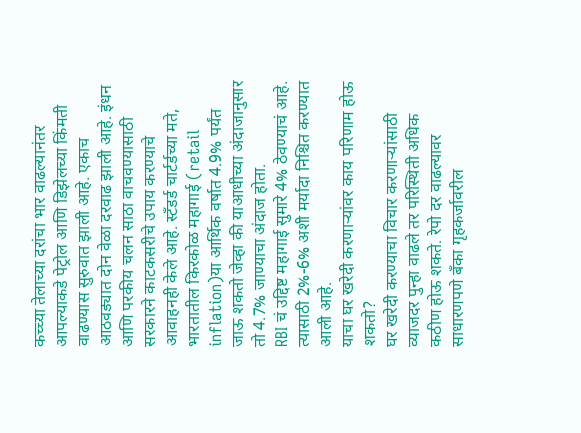कच्च्या तेलाच्या दरांचा भार वाढल्यानंतर आपल्याकडे पेट्रोल आणि डिझेलच्या किंमती वाढण्यास सुरुवात झाली आहे. एकाच आठवड्यात दोन वेळा दरवाढ झाली आहे. इंधन आणि परकीय चलन साठा वाचवण्यासाठी सरकारने काटकसरीचे उपाय करण्याचे आवाहनही केले आहे. स्टँडर्ड चार्टर्डच्या मते, भारतातील किरकोळ महागाई (retail inflation)या आर्थिक वर्षात 4.9% पर्यंत जाऊ शकतो जेव्हा की याआधीच्या अंदाजानुसार तो 4.7% जाण्याचा अंदाज होता.
RBI चं उद्दिष्ट महागाई सुमारे 4% ठेवण्याचं आहे. त्यासाठी 2%-6% अशी मर्यादा निश्चित करण्यात आली आहे.
याचा घर खरेदी करणाऱ्यांवर काय परिणाम होऊ शकतो?
घर खरेदी करण्याचा विचार करणाऱ्यांसाठी व्याजदर पुन्हा वाढले तर परिस्थिती अधिक कठीण होऊ शकते. रेपो दर वाढल्यावर साधारणपणे बँका गृहकर्जावरील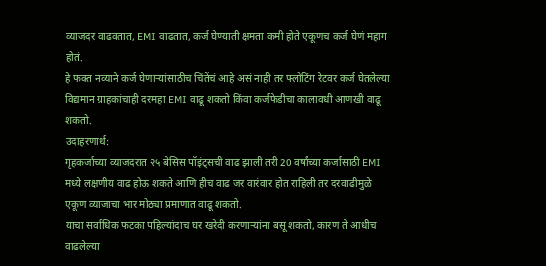व्याजदर वाढवतात, EMI वाढतात, कर्ज घेण्याती क्षमता कमी होते एकूणच कर्ज घेणं महाग होतं.
हे फक्त नव्याने कर्ज घेणाऱ्यांसाठीच चिंतेंचं आहे असं नाही तर फ्लोटिंग रेटवर कर्ज घेतलेल्या विद्यमान ग्राहकांचाही दरमहा EMI वाढू शकतो किंवा कर्जफेडीचा कालावधी आणखी वाढू शकतो.
उदाहरणार्थ:
गृहकर्जाच्या व्याजदरात २५ बेसिस पॉइंट्सची वाढ झाली तरी 20 वर्षांच्या कर्जासाठी EMI मध्ये लक्षणीय वाढ होऊ शकते आणि हीच वाढ जर वारंवार होत राहिली तर दरवाढीमुळे एकूण व्याजाचा भार मोठ्या प्रमाणात वाढू शकतो.
याचा सर्वाधिक फटका पहिल्यांदाच घर खरेदी करणाऱ्यांना बसू शकतो, कारण ते आधीच वाढलेल्या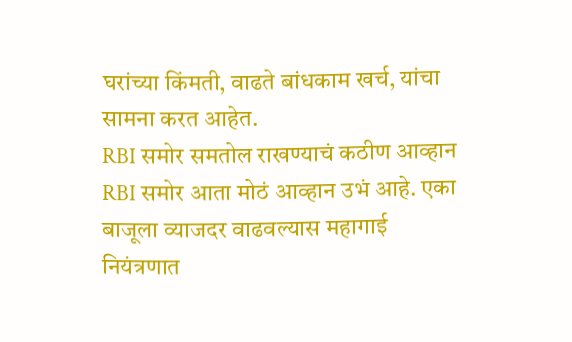घरांच्या किंमती, वाढते बांधकाम खर्च, यांचा सामना करत आहेत.
RBI समोर समतोल राखण्याचं कठीण आव्हान
RBI समोर आता मोठं आव्हान उभं आहे. एका बाजूला व्याजदर वाढवल्यास महागाई नियंत्रणात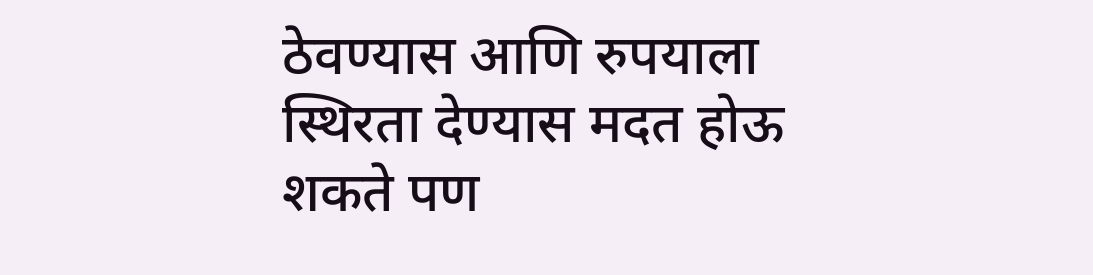ठेवण्यास आणि रुपयाला स्थिरता देण्यास मदत होऊ शकते पण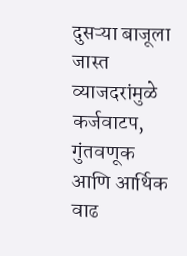दुसऱ्या बाजूला जास्त व्याजदरांमुळे कर्जवाटप, गुंतवणूक आणि आर्थिक वाढ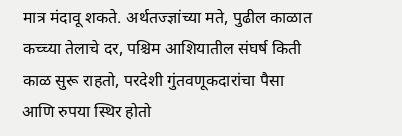मात्र मंदावू शकते. अर्थतज्ज्ञांच्या मते, पुढील काळात कच्च्या तेलाचे दर, पश्चिम आशियातील संघर्ष किती काळ सुरू राहतो, परदेशी गुंतवणूकदारांचा पैसा आणि रुपया स्थिर होतो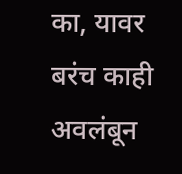का, यावर बरंच काही अवलंबून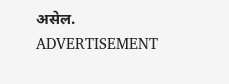असेल.
ADVERTISEMENT